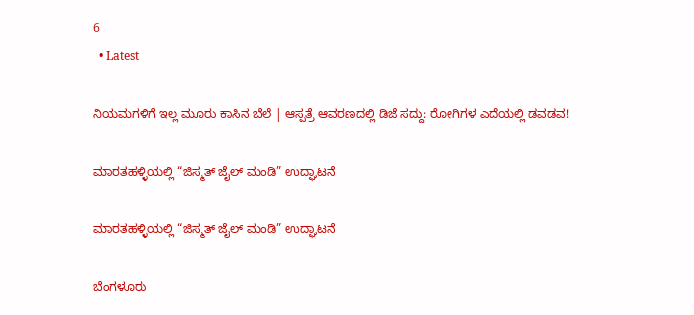6
  • Latest

ನಿಯಮಗಳಿಗೆ ಇಲ್ಲ ಮೂರು ಕಾಸಿನ ಬೆಲೆ | ಆಸ್ಪತ್ರೆ ಆವರಣದಲ್ಲಿ ಡಿಜೆ ಸದ್ದು: ರೋಗಿಗಳ ಎದೆಯಲ್ಲಿ ಡವಡವ!

ಮಾರತಹಳ್ಳಿಯಲ್ಲಿ “ಜಿಸ್ಮತ್ ಜೈಲ್ ಮಂಡಿ” ಉದ್ಘಾಟನೆ

ಮಾರತಹಳ್ಳಿಯಲ್ಲಿ “ಜಿಸ್ಮತ್ ಜೈಲ್ ಮಂಡಿ” ಉದ್ಘಾಟನೆ

ಬೆಂಗಳೂರು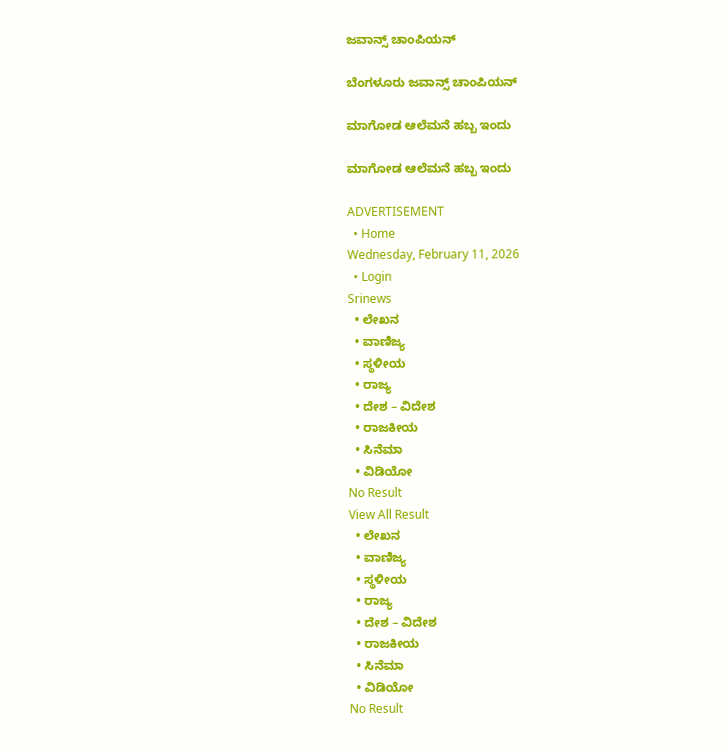ಜವಾನ್ಸ್ ಚಾಂಪಿಯನ್

ಬೆಂಗಳೂರು ಜವಾನ್ಸ್ ಚಾಂಪಿಯನ್

ಮಾಗೋಡ ಆಲೆಮನೆ ಹಬ್ಬ ಇಂದು

ಮಾಗೋಡ ಆಲೆಮನೆ ಹಬ್ಬ ಇಂದು

ADVERTISEMENT
  • Home
Wednesday, February 11, 2026
  • Login
Srinews
  • ಲೇಖನ
  • ವಾಣಿಜ್ಯ
  • ಸ್ಥಳೀಯ
  • ರಾಜ್ಯ
  • ದೇಶ – ವಿದೇಶ
  • ರಾಜಕೀಯ
  • ಸಿನೆಮಾ
  • ವಿಡಿಯೋ
No Result
View All Result
  • ಲೇಖನ
  • ವಾಣಿಜ್ಯ
  • ಸ್ಥಳೀಯ
  • ರಾಜ್ಯ
  • ದೇಶ – ವಿದೇಶ
  • ರಾಜಕೀಯ
  • ಸಿನೆಮಾ
  • ವಿಡಿಯೋ
No Result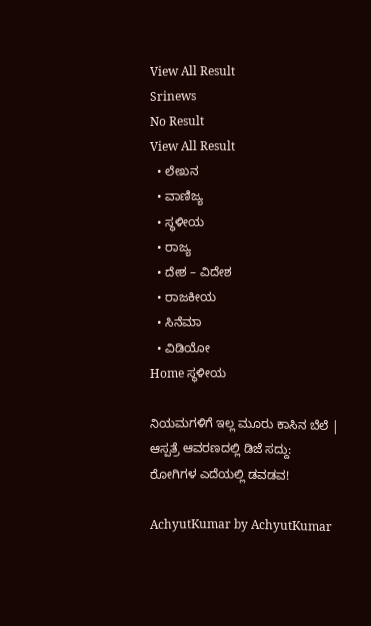View All Result
Srinews
No Result
View All Result
  • ಲೇಖನ
  • ವಾಣಿಜ್ಯ
  • ಸ್ಥಳೀಯ
  • ರಾಜ್ಯ
  • ದೇಶ – ವಿದೇಶ
  • ರಾಜಕೀಯ
  • ಸಿನೆಮಾ
  • ವಿಡಿಯೋ
Home ಸ್ಥಳೀಯ

ನಿಯಮಗಳಿಗೆ ಇಲ್ಲ ಮೂರು ಕಾಸಿನ ಬೆಲೆ | ಆಸ್ಪತ್ರೆ ಆವರಣದಲ್ಲಿ ಡಿಜೆ ಸದ್ದು: ರೋಗಿಗಳ ಎದೆಯಲ್ಲಿ ಡವಡವ!

AchyutKumar by AchyutKumar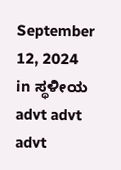September 12, 2024
in ಸ್ಥಳೀಯ
advt advt advt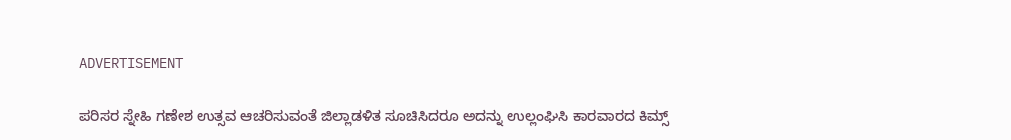ADVERTISEMENT

ಪರಿಸರ ಸ್ನೇಹಿ ಗಣೇಶ ಉತ್ಸವ ಆಚರಿಸುವಂತೆ ಜಿಲ್ಲಾಡಳಿತ ಸೂಚಿಸಿದರೂ ಅದನ್ನು ಉಲ್ಲಂಘಿಸಿ ಕಾರವಾರದ ಕಿಮ್ಸ್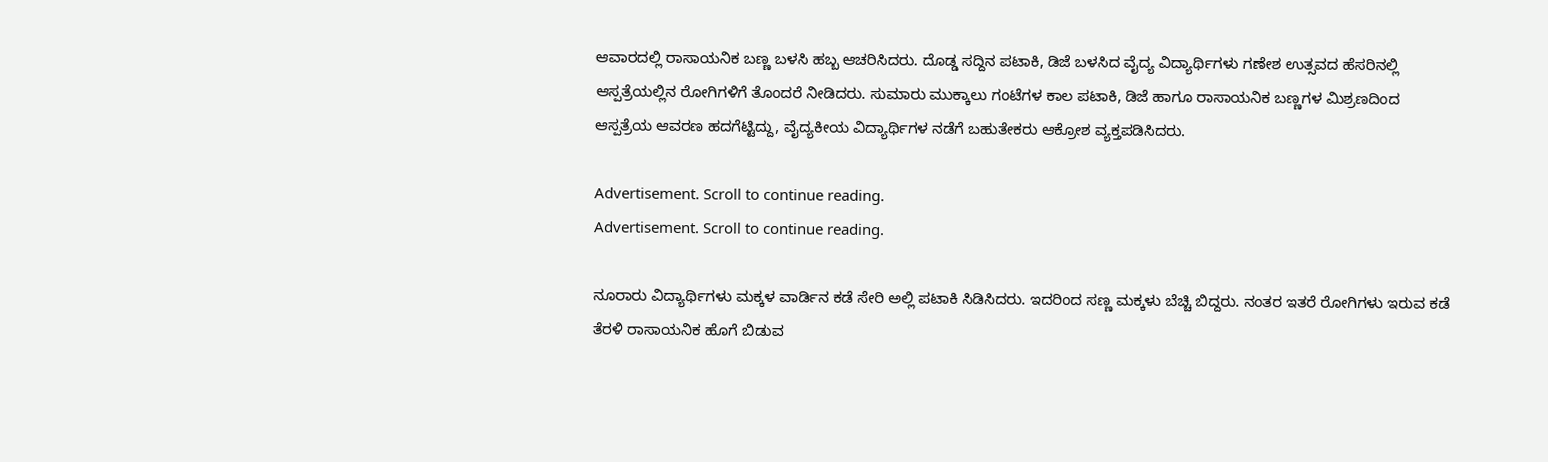ಆವಾರದಲ್ಲಿ ರಾಸಾಯನಿಕ ಬಣ್ಣ ಬಳಸಿ ಹಬ್ಬ ಆಚರಿಸಿದರು. ದೊಡ್ಡ ಸದ್ದಿನ ಪಟಾಕಿ, ಡಿಜೆ ಬಳಸಿದ ವೈದ್ಯ ವಿದ್ಯಾರ್ಥಿಗಳು ಗಣೇಶ ಉತ್ಸವದ ಹೆಸರಿನಲ್ಲಿ ಆಸ್ಪತ್ರೆಯಲ್ಲಿನ ರೋಗಿಗಳಿಗೆ ತೊಂದರೆ ನೀಡಿದರು. ಸುಮಾರು ಮುಕ್ಕಾಲು ಗಂಟೆಗಳ ಕಾಲ ಪಟಾಕಿ, ಡಿಜೆ ಹಾಗೂ ರಾಸಾಯನಿಕ ಬಣ್ಣಗಳ ಮಿಶ್ರಣದಿಂದ ಆಸ್ಪತ್ರೆಯ ಆವರಣ ಹದಗೆಟ್ಟಿದ್ದು, ವೈದ್ಯಕೀಯ ವಿದ್ಯಾರ್ಥಿಗಳ ನಡೆಗೆ ಬಹುತೇಕರು ಆಕ್ರೋಶ ವ್ಯಕ್ತಪಡಿಸಿದರು.

Advertisement. Scroll to continue reading.
Advertisement. Scroll to continue reading.

ನೂರಾರು ವಿದ್ಯಾರ್ಥಿಗಳು ಮಕ್ಕಳ ವಾರ್ಡಿನ ಕಡೆ ಸೇರಿ ಅಲ್ಲಿ ಪಟಾಕಿ ಸಿಡಿಸಿದರು. ಇದರಿಂದ ಸಣ್ಣ ಮಕ್ಕಳು ಬೆಚ್ಚಿ ಬಿದ್ದರು. ನಂತರ ಇತರೆ ರೋಗಿಗಳು ಇರುವ ಕಡೆ ತೆರಳಿ ರಾಸಾಯನಿಕ ಹೊಗೆ ಬಿಡುವ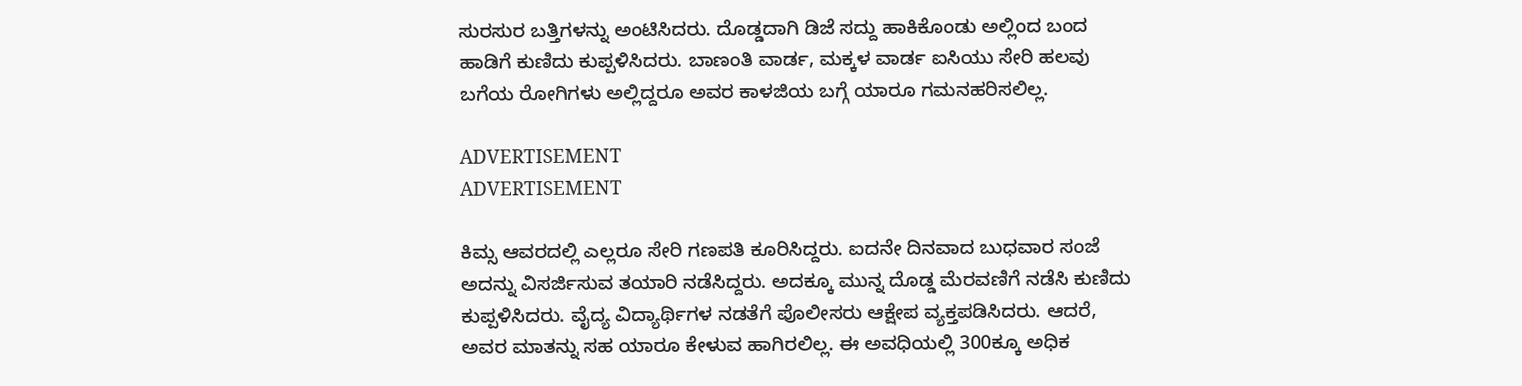ಸುರಸುರ ಬತ್ತಿಗಳನ್ನು ಅಂಟಿಸಿದರು. ದೊಡ್ಡದಾಗಿ ಡಿಜೆ ಸದ್ದು ಹಾಕಿಕೊಂಡು ಅಲ್ಲಿಂದ ಬಂದ ಹಾಡಿಗೆ ಕುಣಿದು ಕುಪ್ಪಳಿಸಿದರು. ಬಾಣಂತಿ ವಾರ್ಡ, ಮಕ್ಕಳ ವಾರ್ಡ ಐಸಿಯು ಸೇರಿ ಹಲವು ಬಗೆಯ ರೋಗಿಗಳು ಅಲ್ಲಿದ್ದರೂ ಅವರ ಕಾಳಜಿಯ ಬಗ್ಗೆ ಯಾರೂ ಗಮನಹರಿಸಲಿಲ್ಲ.

ADVERTISEMENT
ADVERTISEMENT

ಕಿಮ್ಸ ಆವರದಲ್ಲಿ ಎಲ್ಲರೂ ಸೇರಿ ಗಣಪತಿ ಕೂರಿಸಿದ್ದರು. ಐದನೇ ದಿನವಾದ ಬುಧವಾರ ಸಂಜೆ ಅದನ್ನು ವಿಸರ್ಜಿಸುವ ತಯಾರಿ ನಡೆಸಿದ್ದರು. ಅದಕ್ಕೂ ಮುನ್ನ ದೊಡ್ಡ ಮೆರವಣಿಗೆ ನಡೆಸಿ ಕುಣಿದು ಕುಪ್ಪಳಿಸಿದರು. ವೈದ್ಯ ವಿದ್ಯಾರ್ಥಿಗಳ ನಡತೆಗೆ ಪೊಲೀಸರು ಆಕ್ಷೇಪ ವ್ಯಕ್ತಪಡಿಸಿದರು. ಆದರೆ, ಅವರ ಮಾತನ್ನು ಸಹ ಯಾರೂ ಕೇಳುವ ಹಾಗಿರಲಿಲ್ಲ. ಈ ಅವಧಿಯಲ್ಲಿ 300ಕ್ಕೂ ಅಧಿಕ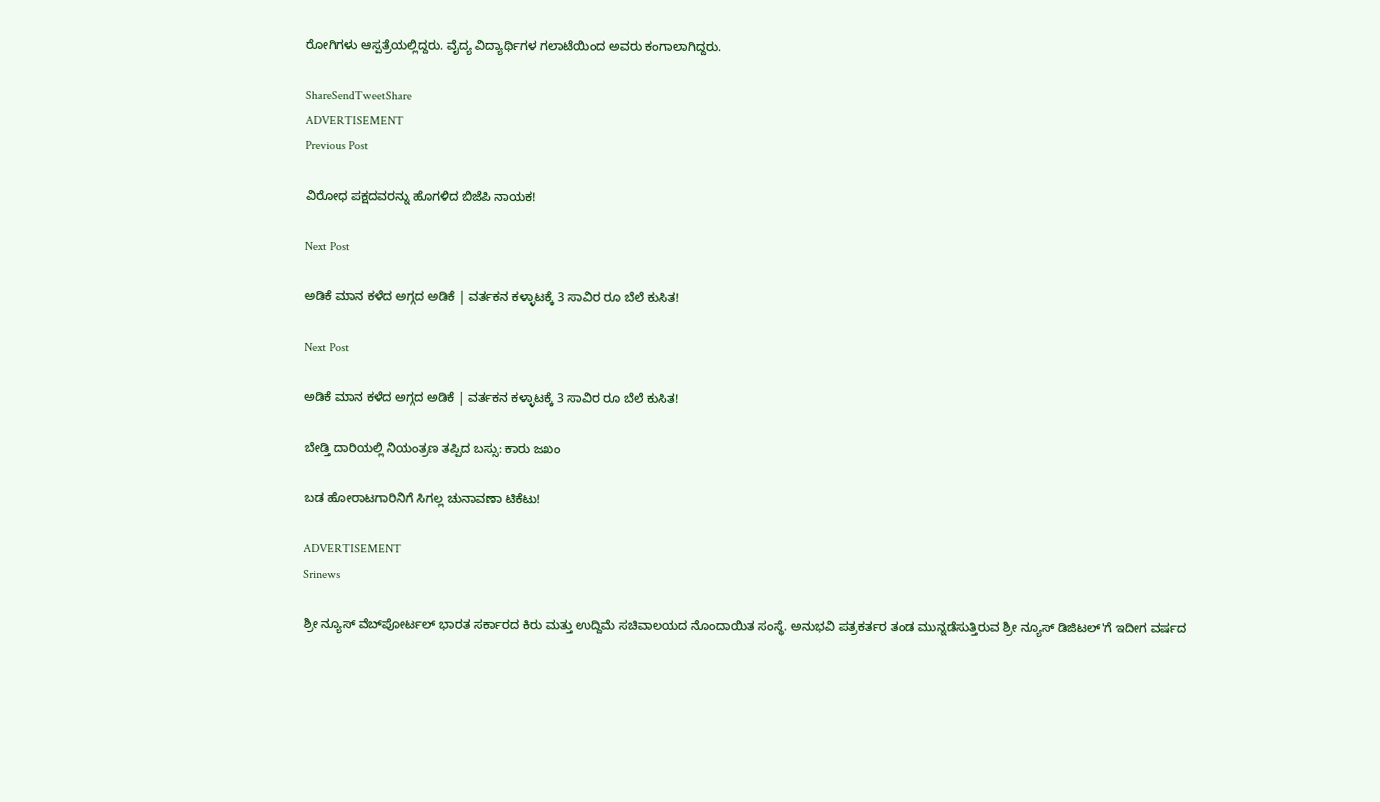ರೋಗಿಗಳು ಆಸ್ಪತ್ರೆಯಲ್ಲಿದ್ದರು. ವೈದ್ಯ ವಿದ್ಯಾರ್ಥಿಗಳ ಗಲಾಟೆಯಿಂದ ಅವರು ಕಂಗಾಲಾಗಿದ್ದರು.

ShareSendTweetShare
ADVERTISEMENT
Previous Post

ವಿರೋಧ ಪಕ್ಷದವರನ್ನು ಹೊಗಳಿದ ಬಿಜೆಪಿ ನಾಯಕ!

Next Post

ಅಡಿಕೆ ಮಾನ ಕಳೆದ ಅಗ್ಗದ ಅಡಿಕೆ | ವರ್ತಕನ ಕಳ್ಳಾಟಕ್ಕೆ 3 ಸಾವಿರ ರೂ ಬೆಲೆ ಕುಸಿತ!

Next Post

ಅಡಿಕೆ ಮಾನ ಕಳೆದ ಅಗ್ಗದ ಅಡಿಕೆ | ವರ್ತಕನ ಕಳ್ಳಾಟಕ್ಕೆ 3 ಸಾವಿರ ರೂ ಬೆಲೆ ಕುಸಿತ!

ಬೇಡ್ತಿ ದಾರಿಯಲ್ಲಿ ನಿಯಂತ್ರಣ ತಪ್ಪಿದ ಬಸ್ಸು: ಕಾರು ಜಖಂ

ಬಡ ಹೋರಾಟಗಾರಿನಿಗೆ ಸಿಗಲ್ಲ ಚುನಾವಣಾ ಟಿಕೆಟು!

ADVERTISEMENT
Srinews

ಶ್ರೀ ನ್ಯೂಸ್ ವೆಬ್‌ಪೋರ್ಟಲ್ ಭಾರತ ಸರ್ಕಾರದ ಕಿರು ಮತ್ತು ಉದ್ದಿಮೆ ಸಚಿವಾಲಯದ ನೊಂದಾಯಿತ ಸಂಸ್ಥೆ. ಅನುಭವಿ ಪತ್ರಕರ್ತರ ತಂಡ ಮುನ್ನಡೆಸುತ್ತಿರುವ ಶ್ರೀ ನ್ಯೂಸ್ ಡಿಜಿಟಲ್'ಗೆ ಇದೀಗ ವರ್ಷದ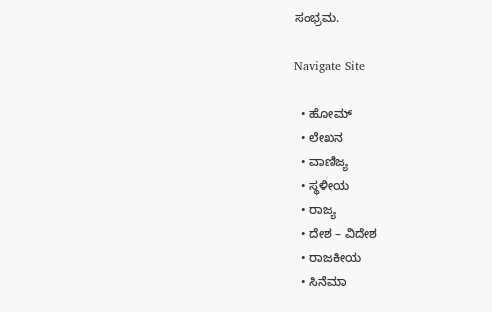ಸಂಭ್ರಮ.

Navigate Site

  • ಹೋಮ್
  • ಲೇಖನ
  • ವಾಣಿಜ್ಯ
  • ಸ್ಥಳೀಯ
  • ರಾಜ್ಯ
  • ದೇಶ – ವಿದೇಶ
  • ರಾಜಕೀಯ
  • ಸಿನೆಮಾ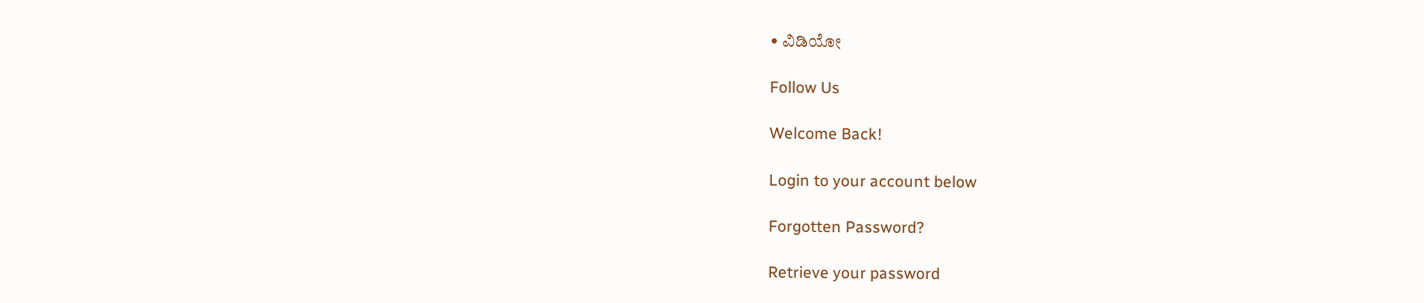• ವಿಡಿಯೋ

Follow Us

Welcome Back!

Login to your account below

Forgotten Password?

Retrieve your password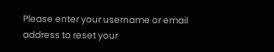Please enter your username or email address to reset your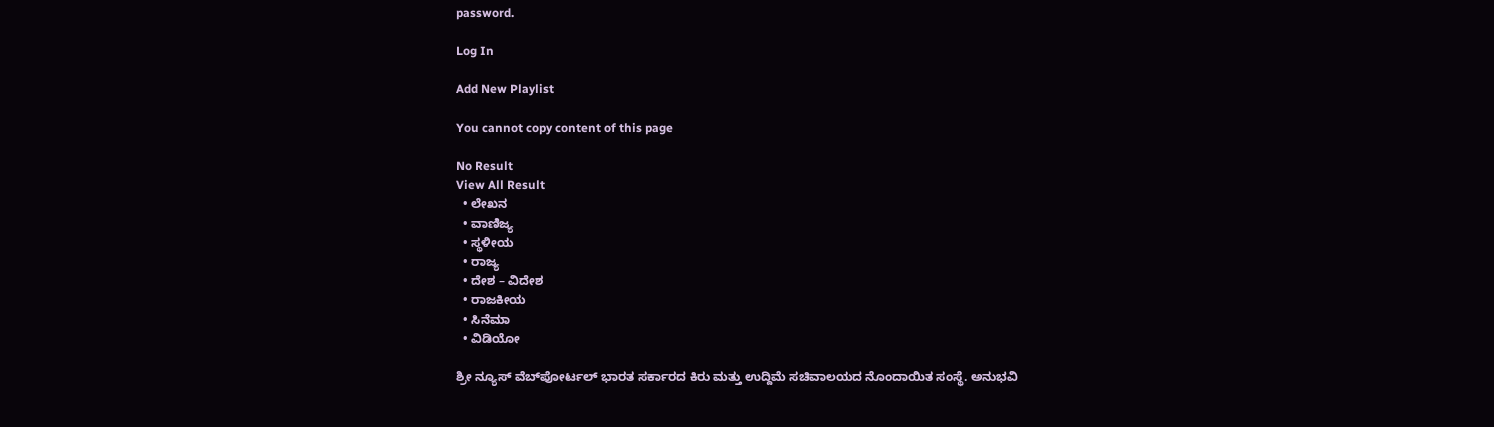password.

Log In

Add New Playlist

You cannot copy content of this page

No Result
View All Result
  • ಲೇಖನ
  • ವಾಣಿಜ್ಯ
  • ಸ್ಥಳೀಯ
  • ರಾಜ್ಯ
  • ದೇಶ – ವಿದೇಶ
  • ರಾಜಕೀಯ
  • ಸಿನೆಮಾ
  • ವಿಡಿಯೋ

ಶ್ರೀ ನ್ಯೂಸ್ ವೆಬ್‌ಪೋರ್ಟಲ್ ಭಾರತ ಸರ್ಕಾರದ ಕಿರು ಮತ್ತು ಉದ್ದಿಮೆ ಸಚಿವಾಲಯದ ನೊಂದಾಯಿತ ಸಂಸ್ಥೆ. ಅನುಭವಿ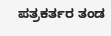ಪತ್ರಕರ್ತರ ತಂಡ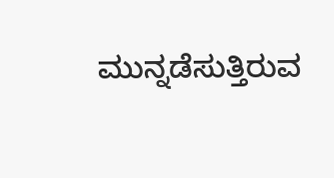ಮುನ್ನಡೆಸುತ್ತಿರುವ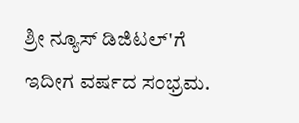ಶ್ರೀ ನ್ಯೂಸ್ ಡಿಜಿಟಲ್'ಗೆ ಇದೀಗ ವರ್ಷದ ಸಂಭ್ರಮ.